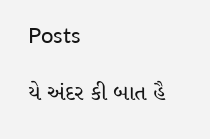Posts

યે અંદર કી બાત હૈ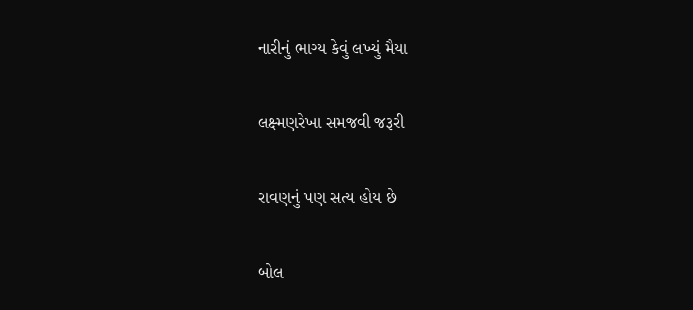નારીનું ભાગ્ય કેવું લખ્યું મૈયા

લક્ષ્મણરેખા સમજવી જરૂરી

રાવણનું પણ સત્ય હોય છે

બોલ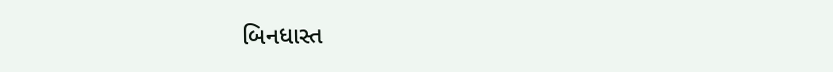બિનધાસ્ત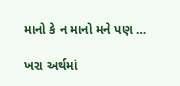માનો કે ન માનો મને પણ …

ખરા અર્થમાં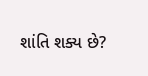શાંતિ શક્ય છે?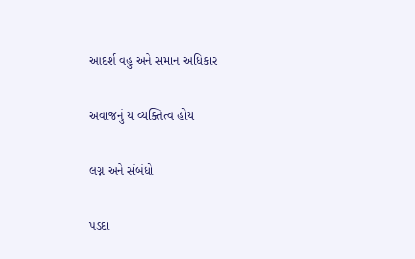આદર્શ વહુ અને સમાન અધિકાર

અવાજનું ય વ્યક્તિત્વ હોય

લગ્ન અને સંબંધો

પડદા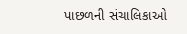પાછળની સંચાલિકાઓ